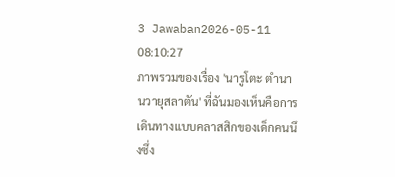3 Jawaban2026-05-11 08:10:27
ภาพรวมของเรื่อง 'นารูโตะ ตำนานวายุสลาตัน' ที่ฉันมองเห็นคือการเดินทางแบบคลาสสิกของเด็กคนนึงซึ่ง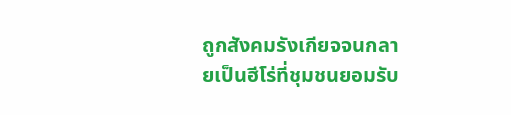ถูกสังคมรังเกียจจนกลายเป็นฮีโร่ที่ชุมชนยอมรับ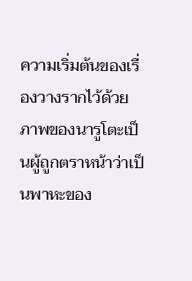ความเริ่มต้นของเรื่องวางรากไว้ด้วยภาพของนารูโตะเป็นผู้ถูกตราหน้าว่าเป็นพาหะของ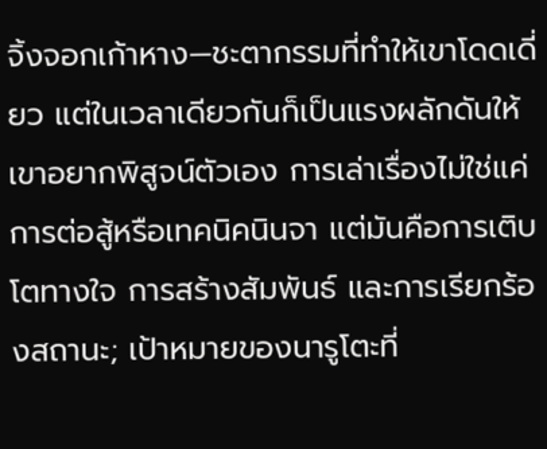จิ้งจอกเก้าหาง—ชะตากรรมที่ทำให้เขาโดดเดี่ยว แต่ในเวลาเดียวกันก็เป็นแรงผลักดันให้เขาอยากพิสูจน์ตัวเอง การเล่าเรื่องไม่ใช่แค่การต่อสู้หรือเทคนิคนินจา แต่มันคือการเติบโตทางใจ การสร้างสัมพันธ์ และการเรียกร้องสถานะ; เป้าหมายของนารูโตะที่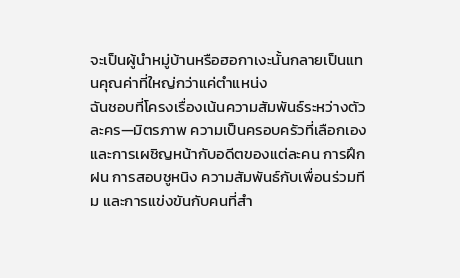จะเป็นผู้นำหมู่บ้านหรือฮอกาเงะนั้นกลายเป็นแทนคุณค่าที่ใหญ่กว่าแค่ตำแหน่ง
ฉันชอบที่โครงเรื่องเน้นความสัมพันธ์ระหว่างตัวละคร—มิตรภาพ ความเป็นครอบครัวที่เลือกเอง และการเผชิญหน้ากับอดีตของแต่ละคน การฝึกฝน การสอบชูหนิง ความสัมพันธ์กับเพื่อนร่วมทีม และการแข่งขันกับคนที่สำ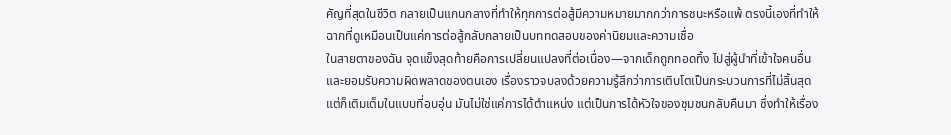คัญที่สุดในชีวิต กลายเป็นแกนกลางที่ทำให้ทุกการต่อสู้มีความหมายมากกว่าการชนะหรือแพ้ ตรงนี้เองที่ทำให้ฉากที่ดูเหมือนเป็นแค่การต่อสู้กลับกลายเป็นบททดสอบของค่านิยมและความเชื่อ
ในสายตาของฉัน จุดแข็งสุดท้ายคือการเปลี่ยนแปลงที่ต่อเนื่อง—จากเด็กถูกทอดทิ้ง ไปสู่ผู้นำที่เข้าใจคนอื่นและยอมรับความผิดพลาดของตนเอง เรื่องราวจบลงด้วยความรู้สึกว่าการเติบโตเป็นกระบวนการที่ไม่สิ้นสุด แต่ก็เติมเต็มในแบบที่อบอุ่น มันไม่ใช่แค่การได้ตำแหน่ง แต่เป็นการได้หัวใจของชุมชนกลับคืนมา ซึ่งทำให้เรื่อง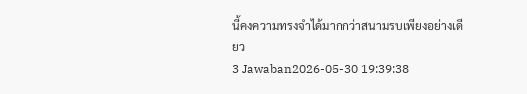นี้คงความทรงจำได้มากกว่าสนามรบเพียงอย่างเดียว
3 Jawaban2026-05-30 19:39:38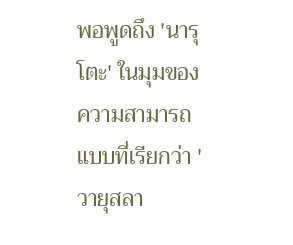พอพูดถึง 'นารุโตะ' ในมุมของความสามารถแบบที่เรียกว่า 'วายุสลา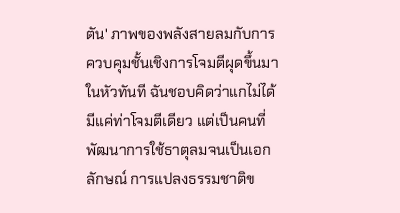ตัน' ภาพของพลังสายลมกับการควบคุมชั้นเชิงการโจมตีผุดขึ้นมาในหัวทันที ฉันชอบคิดว่าแกไม่ได้มีแค่ท่าโจมตีเดียว แต่เป็นคนที่พัฒนาการใช้ธาตุลมจนเป็นเอกลักษณ์ การแปลงธรรมชาติข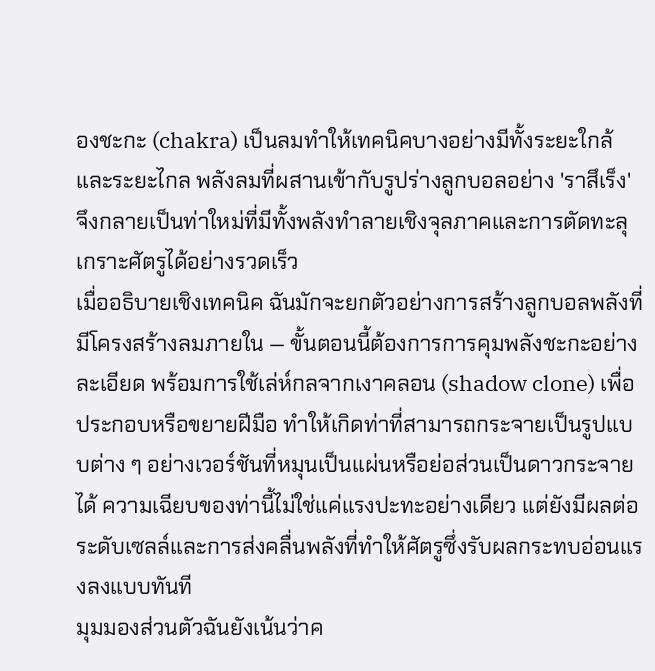องชะกะ (chakra) เป็นลมทำให้เทคนิคบางอย่างมีทั้งระยะใกล้และระยะไกล พลังลมที่ผสานเข้ากับรูปร่างลูกบอลอย่าง 'ราสึเร็ง' จึงกลายเป็นท่าใหม่ที่มีทั้งพลังทำลายเชิงจุลภาคและการตัดทะลุเกราะศัตรูได้อย่างรวดเร็ว
เมื่ออธิบายเชิงเทคนิค ฉันมักจะยกตัวอย่างการสร้างลูกบอลพลังที่มีโครงสร้างลมภายใน — ขั้นตอนนี้ต้องการการคุมพลังชะกะอย่างละเอียด พร้อมการใช้เล่ห์กลจากเงาคลอน (shadow clone) เพื่อประกอบหรือขยายฝีมือ ทำให้เกิดท่าที่สามารถกระจายเป็นรูปแบบต่าง ๆ อย่างเวอร์ชันที่หมุนเป็นแผ่นหรือย่อส่วนเป็นดาวกระจายได้ ความเฉียบของท่านี้ไม่ใช่แค่แรงปะทะอย่างเดียว แต่ยังมีผลต่อระดับเซลล์และการส่งคลื่นพลังที่ทำให้ศัตรูซึ่งรับผลกระทบอ่อนแรงลงแบบทันที
มุมมองส่วนตัวฉันยังเน้นว่าค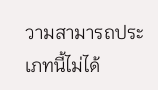วามสามารถประเภทนี้ไม่ได้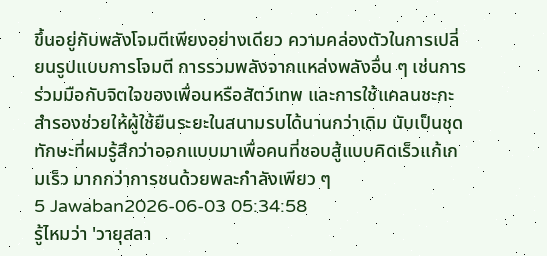ขึ้นอยู่กับพลังโจมตีเพียงอย่างเดียว ความคล่องตัวในการเปลี่ยนรูปแบบการโจมตี การรวมพลังจากแหล่งพลังอื่น ๆ เช่นการร่วมมือกับจิตใจของเพื่อนหรือสัตว์เทพ และการใช้แคลนชะกะสำรองช่วยให้ผู้ใช้ยืนระยะในสนามรบได้นานกว่าเดิม นับเป็นชุดทักษะที่ผมรู้สึกว่าออกแบบมาเพื่อคนที่ชอบสู้แบบคิดเร็วแก้เกมเร็ว มากกว่าการชนด้วยพละกำลังเพียว ๆ
5 Jawaban2026-06-03 05:34:58
รู้ไหมว่า 'วายุสลา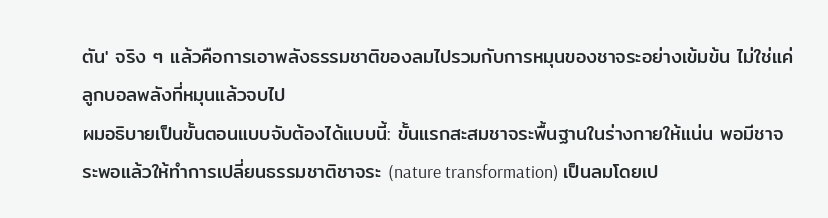ตัน' จริง ๆ แล้วคือการเอาพลังธรรมชาติของลมไปรวมกับการหมุนของชาจระอย่างเข้มข้น ไม่ใช่แค่ลูกบอลพลังที่หมุนแล้วจบไป
ผมอธิบายเป็นขั้นตอนแบบจับต้องได้แบบนี้: ขั้นแรกสะสมชาจระพื้นฐานในร่างกายให้แน่น พอมีชาจระพอแล้วให้ทำการเปลี่ยนธรรมชาติชาจระ (nature transformation) เป็นลมโดยเป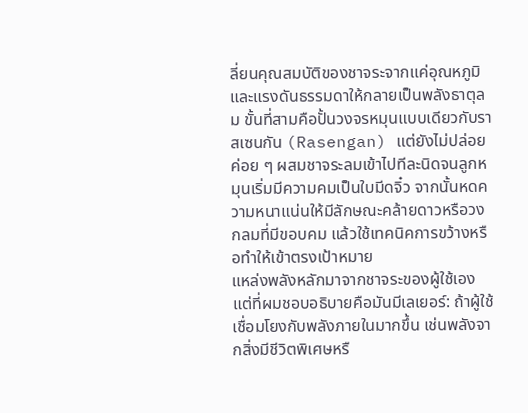ลี่ยนคุณสมบัติของชาจระจากแค่อุณหภูมิและแรงดันธรรมดาให้กลายเป็นพลังธาตุลม ขั้นที่สามคือปั้นวงจรหมุนแบบเดียวกับราสเซนกัน (Rasengan) แต่ยังไม่ปล่อย ค่อย ๆ ผสมชาจระลมเข้าไปทีละนิดจนลูกหมุนเริ่มมีความคมเป็นใบมีดจิ๋ว จากนั้นหดความหนาแน่นให้มีลักษณะคล้ายดาวหรือวงกลมที่มีขอบคม แล้วใช้เทคนิคการขว้างหรือทำให้เข้าตรงเป้าหมาย
แหล่งพลังหลักมาจากชาจระของผู้ใช้เอง แต่ที่ผมชอบอธิบายคือมันมีเลเยอร์: ถ้าผู้ใช้เชื่อมโยงกับพลังภายในมากขึ้น เช่นพลังจากสิ่งมีชีวิตพิเศษหรื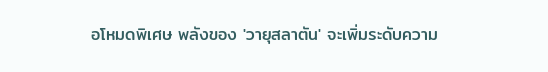อโหมดพิเศษ พลังของ 'วายุสลาตัน' จะเพิ่มระดับความ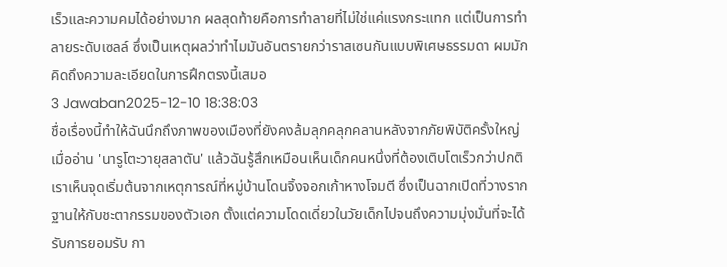เร็วและความคมได้อย่างมาก ผลสุดท้ายคือการทำลายที่ไม่ใช่แค่แรงกระแทก แต่เป็นการทำลายระดับเซลล์ ซึ่งเป็นเหตุผลว่าทำไมมันอันตรายกว่าราสเซนกันแบบพิเศษธรรมดา ผมมักคิดถึงความละเอียดในการฝึกตรงนี้เสมอ
3 Jawaban2025-12-10 18:38:03
ชื่อเรื่องนี้ทำให้ฉันนึกถึงภาพของเมืองที่ยังคงล้มลุกคลุกคลานหลังจากภัยพิบัติครั้งใหญ่ เมื่ออ่าน 'นารูโตะวายุสลาตัน' แล้วฉันรู้สึกเหมือนเห็นเด็กคนหนึ่งที่ต้องเติบโตเร็วกว่าปกติ
เราเห็นจุดเริ่มต้นจากเหตุการณ์ที่หมู่บ้านโดนจิ้งจอกเก้าหางโจมตี ซึ่งเป็นฉากเปิดที่วางรากฐานให้กับชะตากรรมของตัวเอก ตั้งแต่ความโดดเดี่ยวในวัยเด็กไปจนถึงความมุ่งมั่นที่จะได้รับการยอมรับ กา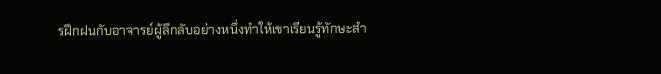รฝึกฝนกับอาจารย์ผู้ลึกลับอย่างหนึ่งทำให้เขาเรียนรู้ทักษะสำ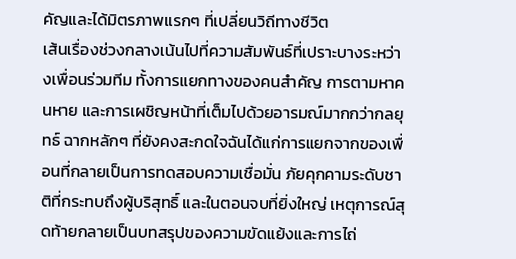คัญและได้มิตรภาพแรกๆ ที่เปลี่ยนวิถีทางชีวิต
เส้นเรื่องช่วงกลางเน้นไปที่ความสัมพันธ์ที่เปราะบางระหว่างเพื่อนร่วมทีม ทั้งการแยกทางของคนสำคัญ การตามหาคนหาย และการเผชิญหน้าที่เต็มไปด้วยอารมณ์มากกว่ากลยุทธ์ ฉากหลักๆ ที่ยังคงสะกดใจฉันได้แก่การแยกจากของเพื่อนที่กลายเป็นการทดสอบความเชื่อมั่น ภัยคุกคามระดับชาติที่กระทบถึงผู้บริสุทธิ์ และในตอนจบที่ยิ่งใหญ่ เหตุการณ์สุดท้ายกลายเป็นบทสรุปของความขัดแย้งและการไถ่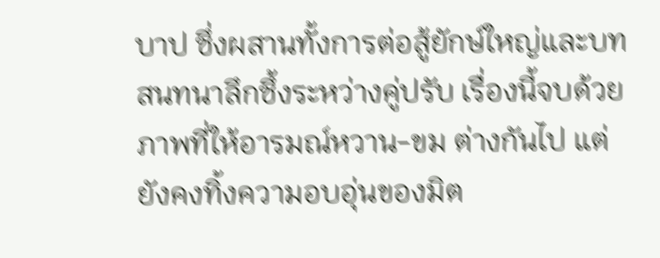บาป ซึ่งผสานทั้งการต่อสู้ยักษ์ใหญ่และบทสนทนาลึกซึ้งระหว่างคู่ปรับ เรื่องนี้จบด้วยภาพที่ให้อารมณ์หวาน-ขม ต่างกันไป แต่ยังคงทิ้งความอบอุ่นของมิต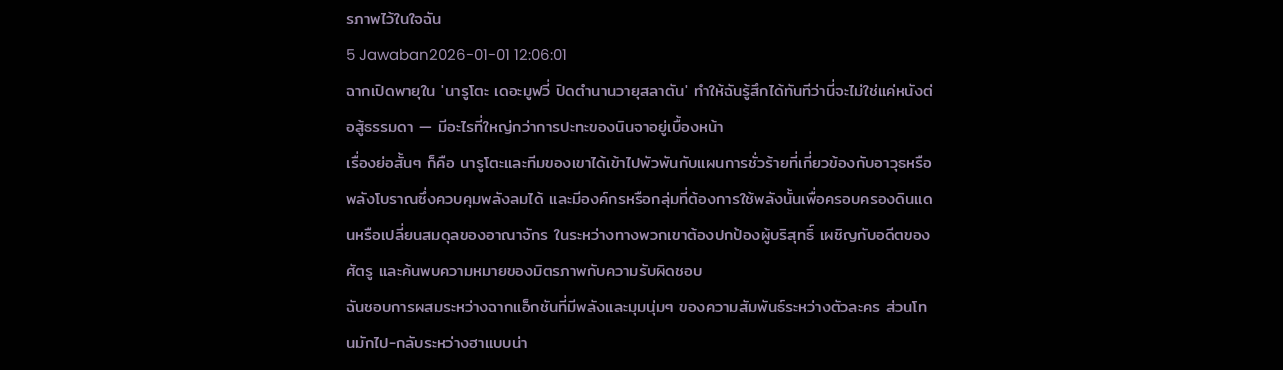รภาพไว้ในใจฉัน
5 Jawaban2026-01-01 12:06:01
ฉากเปิดพายุใน 'นารูโตะ เดอะมูฟวี่ ปิดตำนานวายุสลาตัน' ทำให้ฉันรู้สึกได้ทันทีว่านี่จะไม่ใช่แค่หนังต่อสู้ธรรมดา — มีอะไรที่ใหญ่กว่าการปะทะของนินจาอยู่เบื้องหน้า
เรื่องย่อสั้นๆ ก็คือ นารูโตะและทีมของเขาได้เข้าไปพัวพันกับแผนการชั่วร้ายที่เกี่ยวข้องกับอาวุธหรือพลังโบราณซึ่งควบคุมพลังลมได้ และมีองค์กรหรือกลุ่มที่ต้องการใช้พลังนั้นเพื่อครอบครองดินแดนหรือเปลี่ยนสมดุลของอาณาจักร ในระหว่างทางพวกเขาต้องปกป้องผู้บริสุทธิ์ เผชิญกับอดีตของศัตรู และค้นพบความหมายของมิตรภาพกับความรับผิดชอบ
ฉันชอบการผสมระหว่างฉากแอ็กชันที่มีพลังและมุมนุ่มๆ ของความสัมพันธ์ระหว่างตัวละคร ส่วนโทนมักไป-กลับระหว่างฮาแบบน่า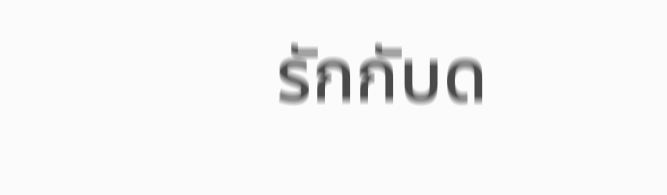รักกับด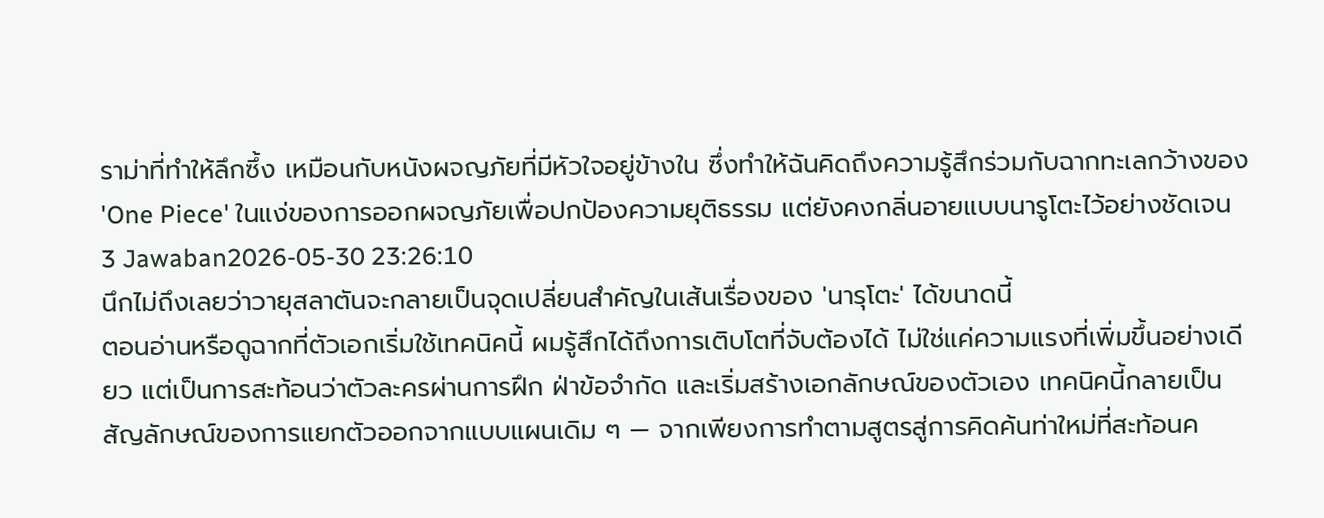ราม่าที่ทำให้ลึกซึ้ง เหมือนกับหนังผจญภัยที่มีหัวใจอยู่ข้างใน ซึ่งทำให้ฉันคิดถึงความรู้สึกร่วมกับฉากทะเลกว้างของ 'One Piece' ในแง่ของการออกผจญภัยเพื่อปกป้องความยุติธรรม แต่ยังคงกลิ่นอายแบบนารูโตะไว้อย่างชัดเจน
3 Jawaban2026-05-30 23:26:10
นึกไม่ถึงเลยว่าวายุสลาตันจะกลายเป็นจุดเปลี่ยนสำคัญในเส้นเรื่องของ 'นารุโตะ' ได้ขนาดนี้
ตอนอ่านหรือดูฉากที่ตัวเอกเริ่มใช้เทคนิคนี้ ผมรู้สึกได้ถึงการเติบโตที่จับต้องได้ ไม่ใช่แค่ความแรงที่เพิ่มขึ้นอย่างเดียว แต่เป็นการสะท้อนว่าตัวละครผ่านการฝึก ฝ่าข้อจำกัด และเริ่มสร้างเอกลักษณ์ของตัวเอง เทคนิคนี้กลายเป็นสัญลักษณ์ของการแยกตัวออกจากแบบแผนเดิม ๆ — จากเพียงการทำตามสูตรสู่การคิดค้นท่าใหม่ที่สะท้อนค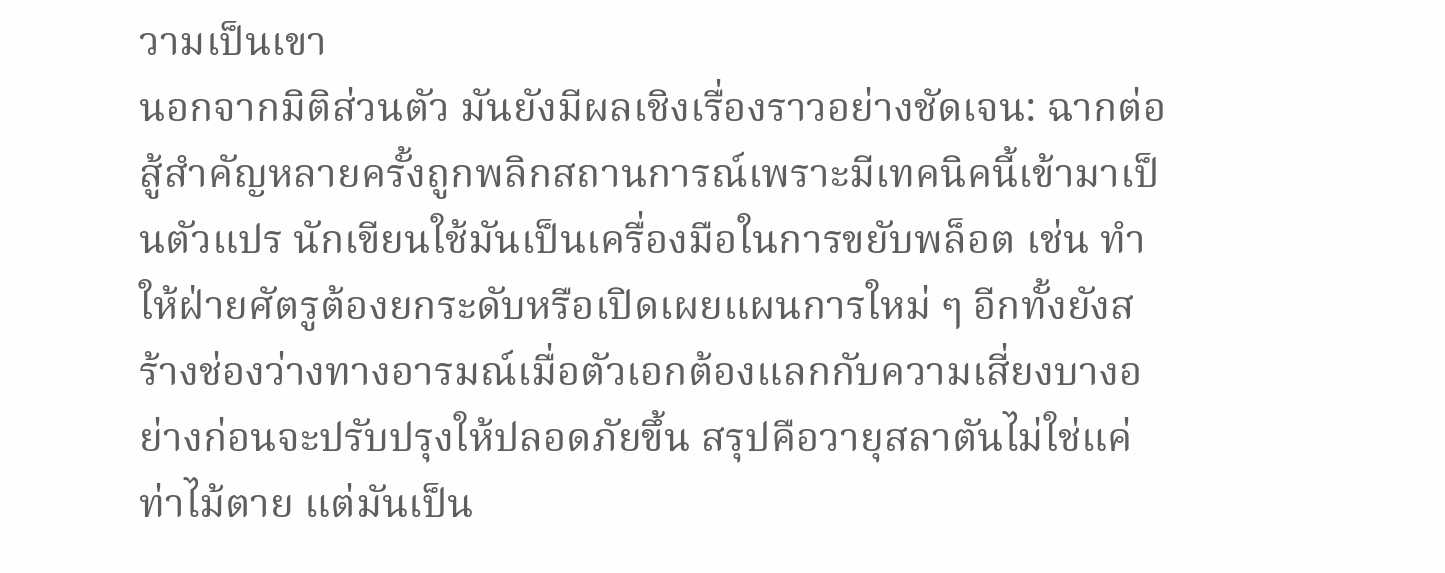วามเป็นเขา
นอกจากมิติส่วนตัว มันยังมีผลเชิงเรื่องราวอย่างชัดเจน: ฉากต่อสู้สำคัญหลายครั้งถูกพลิกสถานการณ์เพราะมีเทคนิคนี้เข้ามาเป็นตัวแปร นักเขียนใช้มันเป็นเครื่องมือในการขยับพล็อต เช่น ทำให้ฝ่ายศัตรูต้องยกระดับหรือเปิดเผยแผนการใหม่ ๆ อีกทั้งยังสร้างช่องว่างทางอารมณ์เมื่อตัวเอกต้องแลกกับความเสี่ยงบางอย่างก่อนจะปรับปรุงให้ปลอดภัยขึ้น สรุปคือวายุสลาตันไม่ใช่แค่ท่าไม้ตาย แต่มันเป็น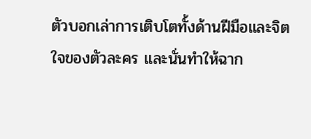ตัวบอกเล่าการเติบโตทั้งด้านฝีมือและจิตใจของตัวละคร และนั่นทำให้ฉาก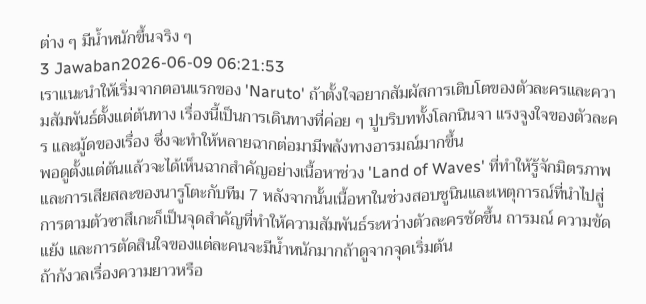ต่าง ๆ มีน้ำหนักขึ้นจริง ๆ
3 Jawaban2026-06-09 06:21:53
เราแนะนำให้เริ่มจากตอนแรกของ 'Naruto' ถ้าตั้งใจอยากสัมผัสการเติบโตของตัวละครและความสัมพันธ์ตั้งแต่ต้นทาง เรื่องนี้เป็นการเดินทางที่ค่อย ๆ ปูบริบททั้งโลกนินจา แรงจูงใจของตัวละคร และมู้ดของเรื่อง ซึ่งจะทำให้หลายฉากต่อมามีพลังทางอารมณ์มากขึ้น
พอดูตั้งแต่ต้นแล้วจะได้เห็นฉากสำคัญอย่างเนื้อหาช่วง 'Land of Waves' ที่ทำให้รู้จักมิตรภาพและการเสียสละของนารูโตะกับทีม 7 หลังจากนั้นเนื้อหาในช่วงสอบชูนินและเหตุการณ์ที่นำไปสู่การตามตัวซาสึเกะก็เป็นจุดสำคัญที่ทำให้ความสัมพันธ์ระหว่างตัวละครชัดขึ้น ถารมณ์ ความขัดแย้ง และการตัดสินใจของแต่ละคนจะมีน้ำหนักมากถ้าดูจากจุดเริ่มต้น
ถ้ากังวลเรื่องความยาวหรือ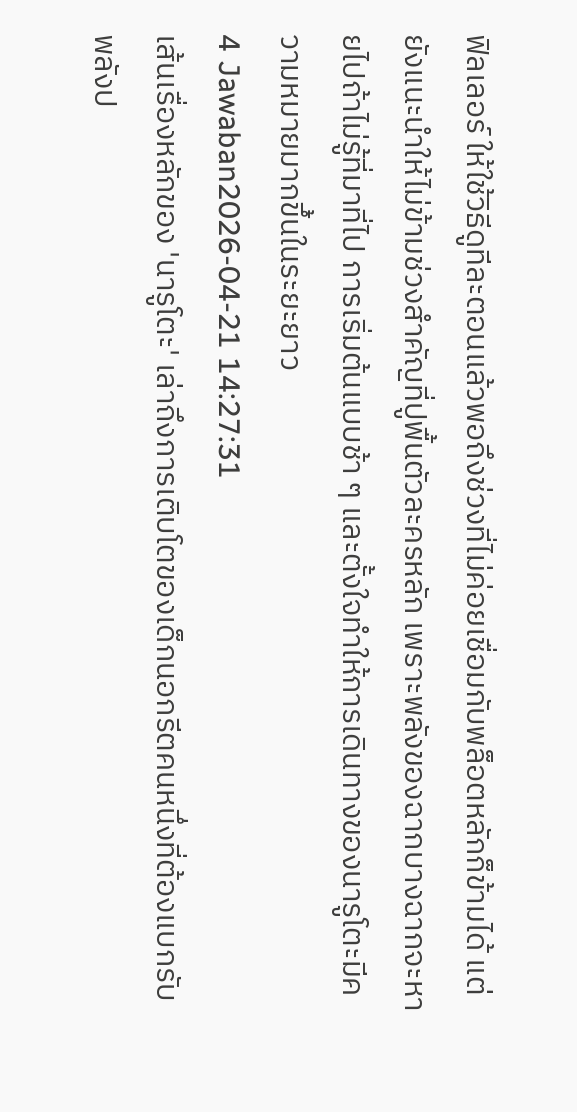ฟิลเลอร์ ให้ใช้วิธีดูทีละตอนแล้วพอถึงช่วงที่ไม่ค่อยเชื่อมกับพล็อตหลักก็ข้ามได้ แต่ยังแนะนำให้ไม่ข้ามช่วงสำคัญที่ปูพื้นตัวละครหลัก เพราะพลังของฉากบางฉากจะหายไปถ้าไม่รู้ที่มาที่ไป การเริ่มต้นแบบช้า ๆ และตั้งใจทำให้การเดินทางของนารูโตะมีความหมายมากขึ้นในระยะยาว
4 Jawaban2026-04-21 14:27:31
เส้นเรื่องหลักของ 'นารูโตะ' เล่าถึงการเติบโตของเด็กนอกรีตคนหนึ่งที่ต้องแบกรับพลังป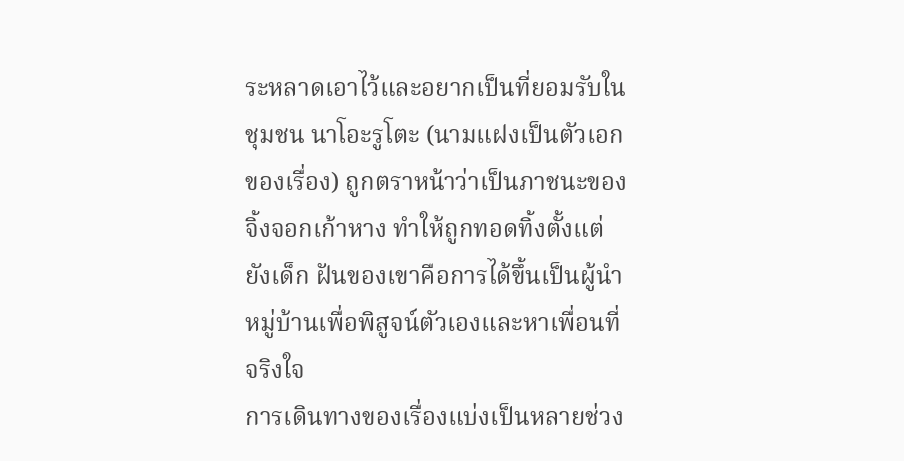ระหลาดเอาไว้และอยากเป็นที่ยอมรับในชุมชน นาโอะรูโตะ (นามแฝงเป็นตัวเอกของเรื่อง) ถูกตราหน้าว่าเป็นภาชนะของจิ้งจอกเก้าหาง ทำให้ถูกทอดทิ้งตั้งแต่ยังเด็ก ฝันของเขาคือการได้ขึ้นเป็นผู้นำหมู่บ้านเพื่อพิสูจน์ตัวเองและหาเพื่อนที่จริงใจ
การเดินทางของเรื่องแบ่งเป็นหลายช่วง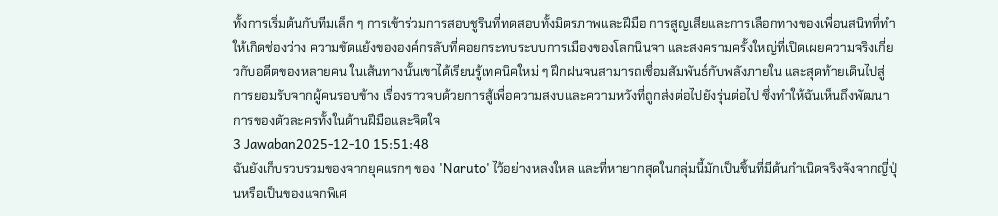ทั้งการเริ่มต้นกับทีมเล็ก ๆ การเข้าร่วมการสอบชูรินที่ทดสอบทั้งมิตรภาพและฝีมือ การสูญเสียและการเลือกทางของเพื่อนสนิทที่ทำให้เกิดช่องว่าง ความขัดแย้งขององค์กรลับที่คอยกระทบระบบการเมืองของโลกนินจา และสงครามครั้งใหญ่ที่เปิดเผยความจริงเกี่ยวกับอดีตของหลายคน ในเส้นทางนั้นเขาได้เรียนรู้เทคนิคใหม่ ๆ ฝึกฝนจนสามารถเชื่อมสัมพันธ์กับพลังภายใน และสุดท้ายเดินไปสู่การยอมรับจากผู้คนรอบข้าง เรื่องราวจบด้วยการสู้เพื่อความสงบและความหวังที่ถูกส่งต่อไปยังรุ่นต่อไป ซึ่งทำให้ฉันเห็นถึงพัฒนาการของตัวละครทั้งในด้านฝีมือและจิตใจ
3 Jawaban2025-12-10 15:51:48
ฉันยังเก็บรวบรวมของจากยุคแรกๆ ของ 'Naruto' ไว้อย่างหลงใหล และที่หายากสุดในกลุ่มนี้มักเป็นชิ้นที่มีต้นกำเนิดจริงจังจากญี่ปุ่นหรือเป็นของแจกพิเศ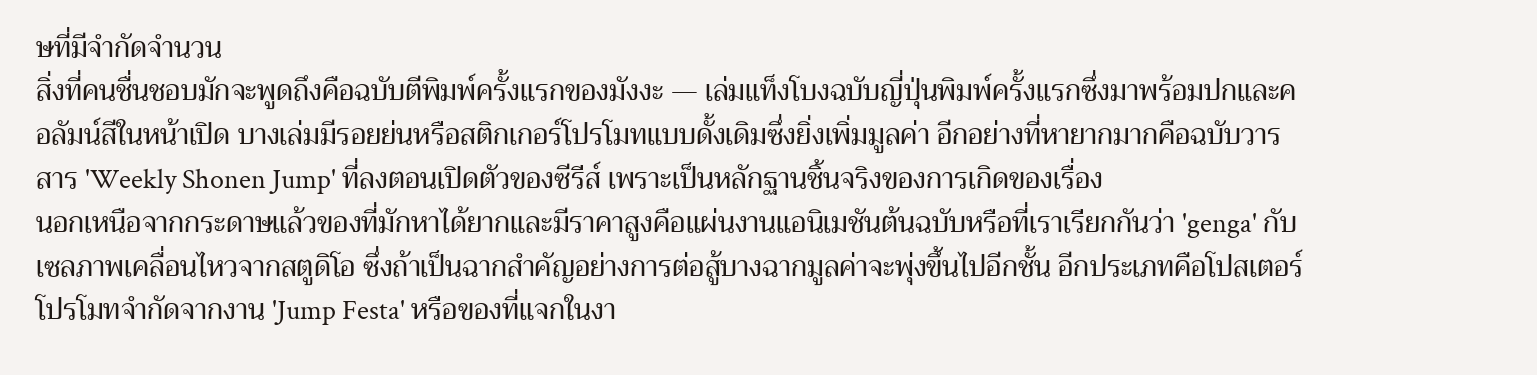ษที่มีจำกัดจำนวน
สิ่งที่คนชื่นชอบมักจะพูดถึงคือฉบับตีพิมพ์ครั้งแรกของมังงะ — เล่มแท็งโบงฉบับญี่ปุ่นพิมพ์ครั้งแรกซึ่งมาพร้อมปกและคอลัมน์สีในหน้าเปิด บางเล่มมีรอยย่นหรือสติกเกอร์โปรโมทแบบดั้งเดิมซึ่งยิ่งเพิ่มมูลค่า อีกอย่างที่หายากมากคือฉบับวารสาร 'Weekly Shonen Jump' ที่ลงตอนเปิดตัวของซีรีส์ เพราะเป็นหลักฐานชิ้นจริงของการเกิดของเรื่อง
นอกเหนือจากกระดาษแล้วของที่มักหาได้ยากและมีราคาสูงคือแผ่นงานแอนิเมชันต้นฉบับหรือที่เราเรียกกันว่า 'genga' กับเซลภาพเคลื่อนไหวจากสตูดิโอ ซึ่งถ้าเป็นฉากสำคัญอย่างการต่อสู้บางฉากมูลค่าจะพุ่งขึ้นไปอีกชั้น อีกประเภทคือโปสเตอร์โปรโมทจำกัดจากงาน 'Jump Festa' หรือของที่แจกในงา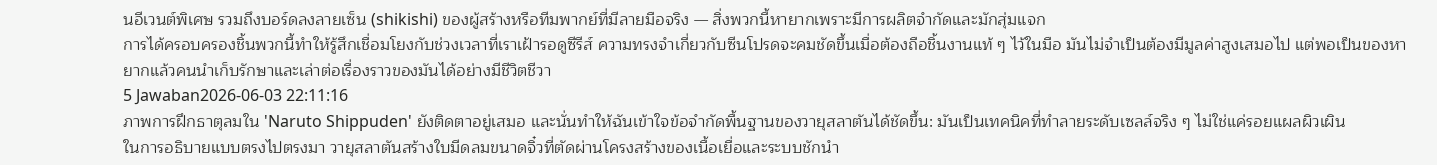นอีเวนต์พิเศษ รวมถึงบอร์ดลงลายเซ็น (shikishi) ของผู้สร้างหรือทีมพากย์ที่มีลายมือจริง — สิ่งพวกนี้หายากเพราะมีการผลิตจำกัดและมักสุ่มแจก
การได้ครอบครองชิ้นพวกนี้ทำให้รู้สึกเชื่อมโยงกับช่วงเวลาที่เราเฝ้ารอดูซีรีส์ ความทรงจำเกี่ยวกับซีนโปรดจะคมชัดขึ้นเมื่อต้องถือชิ้นงานแท้ ๆ ไว้ในมือ มันไม่จำเป็นต้องมีมูลค่าสูงเสมอไป แต่พอเป็นของหายากแล้วคนนำเก็บรักษาและเล่าต่อเรื่องราวของมันได้อย่างมีชีวิตชีวา
5 Jawaban2026-06-03 22:11:16
ภาพการฝึกธาตุลมใน 'Naruto Shippuden' ยังติดตาอยู่เสมอ และนั่นทำให้ฉันเข้าใจข้อจำกัดพื้นฐานของวายุสลาตันได้ชัดขึ้น: มันเป็นเทคนิคที่ทำลายระดับเซลล์จริง ๆ ไม่ใช่แค่รอยแผลผิวเผิน
ในการอธิบายแบบตรงไปตรงมา วายุสลาตันสร้างใบมีดลมขนาดจิ๋วที่ตัดผ่านโครงสร้างของเนื้อเยื่อและระบบชักนำ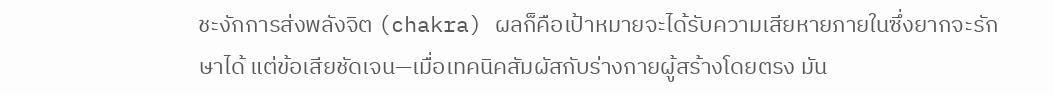ชะงักการส่งพลังจิต (chakra) ผลก็คือเป้าหมายจะได้รับความเสียหายภายในซึ่งยากจะรักษาได้ แต่ข้อเสียชัดเจน—เมื่อเทคนิคสัมผัสกับร่างกายผู้สร้างโดยตรง มัน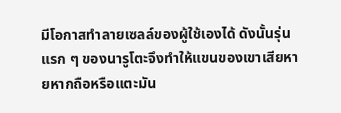มีโอกาสทำลายเซลล์ของผู้ใช้เองได้ ดังนั้นรุ่นแรก ๆ ของนารูโตะจึงทำให้แขนของเขาเสียหายหากถือหรือแตะมัน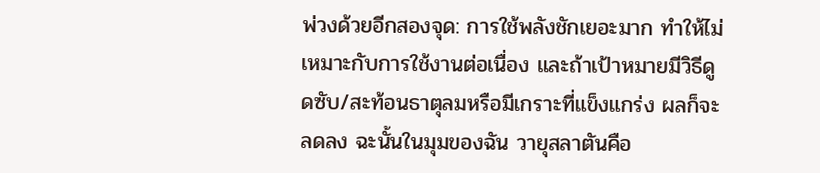พ่วงด้วยอีกสองจุด: การใช้พลังชักเยอะมาก ทำให้ไม่เหมาะกับการใช้งานต่อเนื่อง และถ้าเป้าหมายมีวิธีดูดซับ/สะท้อนธาตุลมหรือมีเกราะที่แข็งแกร่ง ผลก็จะลดลง ฉะนั้นในมุมของฉัน วายุสลาตันคือ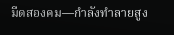มีดสองคม—กำลังทำลายสูง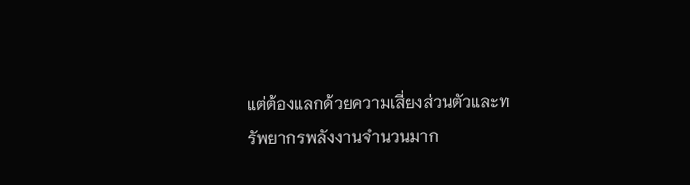แต่ต้องแลกด้วยความเสี่ยงส่วนตัวและทรัพยากรพลังงานจํานวนมาก